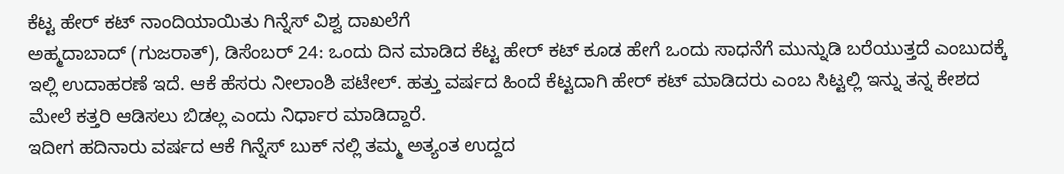ಕೆಟ್ಟ ಹೇರ್ ಕಟ್ ನಾಂದಿಯಾಯಿತು ಗಿನ್ನೆಸ್ ವಿಶ್ವ ದಾಖಲೆಗೆ
ಅಹ್ಮದಾಬಾದ್ (ಗುಜರಾತ್), ಡಿಸೆಂಬರ್ 24: ಒಂದು ದಿನ ಮಾಡಿದ ಕೆಟ್ಟ ಹೇರ್ ಕಟ್ ಕೂಡ ಹೇಗೆ ಒಂದು ಸಾಧನೆಗೆ ಮುನ್ನುಡಿ ಬರೆಯುತ್ತದೆ ಎಂಬುದಕ್ಕೆ ಇಲ್ಲಿ ಉದಾಹರಣೆ ಇದೆ. ಆಕೆ ಹೆಸರು ನೀಲಾಂಶಿ ಪಟೇಲ್. ಹತ್ತು ವರ್ಷದ ಹಿಂದೆ ಕೆಟ್ಟದಾಗಿ ಹೇರ್ ಕಟ್ ಮಾಡಿದರು ಎಂಬ ಸಿಟ್ಟಲ್ಲಿ ಇನ್ನು ತನ್ನ ಕೇಶದ ಮೇಲೆ ಕತ್ತರಿ ಆಡಿಸಲು ಬಿಡಲ್ಲ ಎಂದು ನಿರ್ಧಾರ ಮಾಡಿದ್ದಾರೆ.
ಇದೀಗ ಹದಿನಾರು ವರ್ಷದ ಆಕೆ ಗಿನ್ನೆಸ್ ಬುಕ್ ನಲ್ಲಿ ತಮ್ಮ ಅತ್ಯಂತ ಉದ್ದದ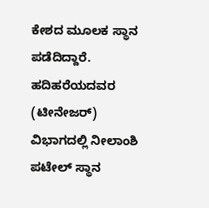ಕೇಶದ ಮೂಲಕ ಸ್ಥಾನ ಪಡೆದಿದ್ದಾರೆ. ಹದಿಹರೆಯದವರ (ಟೀನೇಜರ್) ವಿಭಾಗದಲ್ಲಿ ನೀಲಾಂಶಿ ಪಟೇಲ್ ಸ್ಥಾನ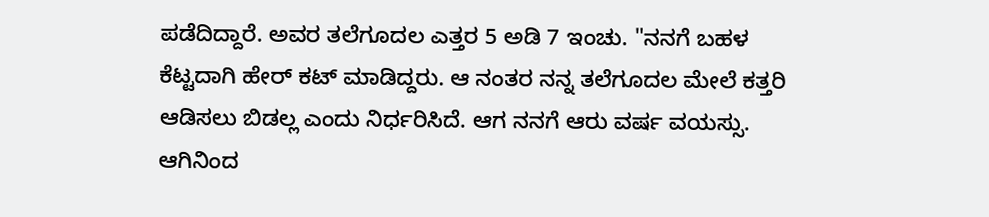ಪಡೆದಿದ್ದಾರೆ. ಅವರ ತಲೆಗೂದಲ ಎತ್ತರ 5 ಅಡಿ 7 ಇಂಚು. "ನನಗೆ ಬಹಳ ಕೆಟ್ಟದಾಗಿ ಹೇರ್ ಕಟ್ ಮಾಡಿದ್ದರು. ಆ ನಂತರ ನನ್ನ ತಲೆಗೂದಲ ಮೇಲೆ ಕತ್ತರಿ ಆಡಿಸಲು ಬಿಡಲ್ಲ ಎಂದು ನಿರ್ಧರಿಸಿದೆ. ಆಗ ನನಗೆ ಆರು ವರ್ಷ ವಯಸ್ಸು. ಆಗಿನಿಂದ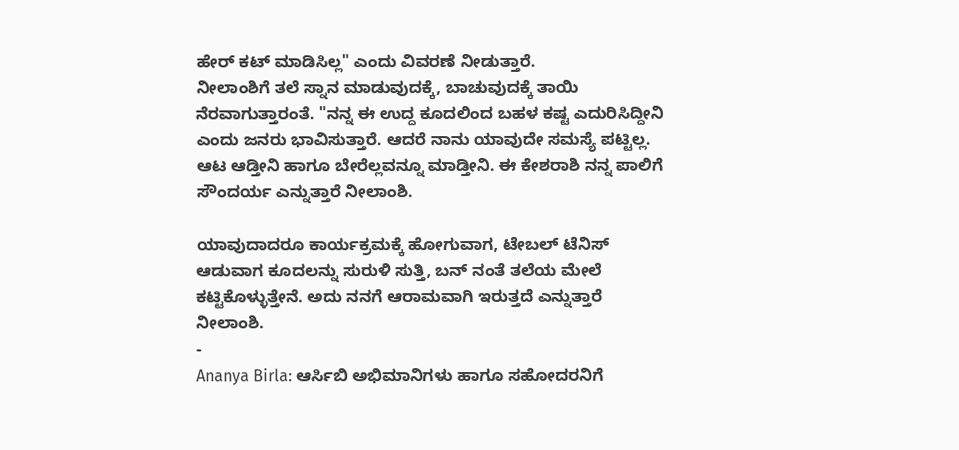ಹೇರ್ ಕಟ್ ಮಾಡಿಸಿಲ್ಲ" ಎಂದು ವಿವರಣೆ ನೀಡುತ್ತಾರೆ.
ನೀಲಾಂಶಿಗೆ ತಲೆ ಸ್ನಾನ ಮಾಡುವುದಕ್ಕೆ, ಬಾಚುವುದಕ್ಕೆ ತಾಯಿ ನೆರವಾಗುತ್ತಾರಂತೆ. "ನನ್ನ ಈ ಉದ್ದ ಕೂದಲಿಂದ ಬಹಳ ಕಷ್ಟ ಎದುರಿಸಿದ್ದೀನಿ ಎಂದು ಜನರು ಭಾವಿಸುತ್ತಾರೆ. ಆದರೆ ನಾನು ಯಾವುದೇ ಸಮಸ್ಯೆ ಪಟ್ಟಿಲ್ಲ. ಆಟ ಆಡ್ತೀನಿ ಹಾಗೂ ಬೇರೆಲ್ಲವನ್ನೂ ಮಾಡ್ತೀನಿ. ಈ ಕೇಶರಾಶಿ ನನ್ನ ಪಾಲಿಗೆ ಸೌಂದರ್ಯ ಎನ್ನುತ್ತಾರೆ ನೀಲಾಂಶಿ.

ಯಾವುದಾದರೂ ಕಾರ್ಯಕ್ರಮಕ್ಕೆ ಹೋಗುವಾಗ, ಟೇಬಲ್ ಟೆನಿಸ್ ಆಡುವಾಗ ಕೂದಲನ್ನು ಸುರುಳಿ ಸುತ್ತಿ, ಬನ್ ನಂತೆ ತಲೆಯ ಮೇಲೆ ಕಟ್ಟಿಕೊಳ್ಳುತ್ತೇನೆ. ಅದು ನನಗೆ ಆರಾಮವಾಗಿ ಇರುತ್ತದೆ ಎನ್ನುತ್ತಾರೆ ನೀಲಾಂಶಿ.
-
Ananya Birla: ಆರ್ಸಿಬಿ ಅಭಿಮಾನಿಗಳು ಹಾಗೂ ಸಹೋದರನಿಗೆ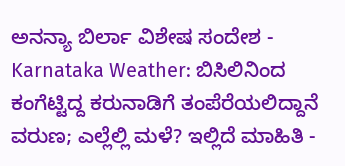ಅನನ್ಯಾ ಬಿರ್ಲಾ ವಿಶೇಷ ಸಂದೇಶ -
Karnataka Weather: ಬಿಸಿಲಿನಿಂದ ಕಂಗೆಟ್ಟಿದ್ದ ಕರುನಾಡಿಗೆ ತಂಪೆರೆಯಲಿದ್ದಾನೆ ವರುಣ; ಎಲ್ಲೆಲ್ಲಿ ಮಳೆ? ಇಲ್ಲಿದೆ ಮಾಹಿತಿ -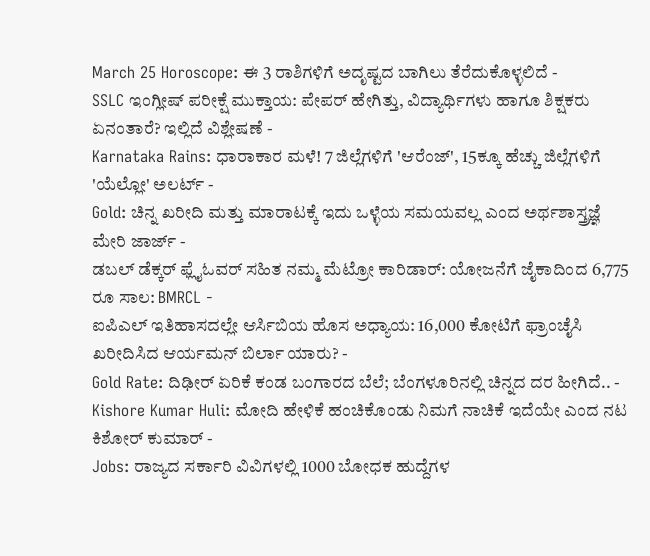March 25 Horoscope: ಈ 3 ರಾಶಿಗಳಿಗೆ ಅದೃಷ್ಟದ ಬಾಗಿಲು ತೆರೆದುಕೊಳ್ಳಲಿದೆ -
SSLC ಇಂಗ್ಲೀಷ್ ಪರೀಕ್ಷೆ ಮುಕ್ತಾಯ: ಪೇಪರ್ ಹೇಗಿತ್ತು, ವಿದ್ಯಾರ್ಥಿಗಳು ಹಾಗೂ ಶಿಕ್ಷಕರು ಏನಂತಾರೆ? ಇಲ್ಲಿದೆ ವಿಶ್ಲೇಷಣೆ -
Karnataka Rains: ಧಾರಾಕಾರ ಮಳೆ! 7 ಜಿಲ್ಲೆಗಳಿಗೆ 'ಆರೆಂಜ್', 15ಕ್ಕೂ ಹೆಚ್ಚು ಜಿಲ್ಲೆಗಳಿಗೆ 'ಯೆಲ್ಲೋ' ಅಲರ್ಟ್ -
Gold: ಚಿನ್ನ ಖರೀದಿ ಮತ್ತು ಮಾರಾಟಕ್ಕೆ ಇದು ಒಳ್ಳೆಯ ಸಮಯವಲ್ಲ ಎಂದ ಅರ್ಥಶಾಸ್ತ್ರಜ್ಞೆ ಮೇರಿ ಜಾರ್ಜ್ -
ಡಬಲ್ ಡೆಕ್ಕರ್ ಫ್ಲೈಓವರ್ ಸಹಿತ ನಮ್ಮ ಮೆಟ್ರೋ ಕಾರಿಡಾರ್: ಯೋಜನೆಗೆ ಜೈಕಾದಿಂದ 6,775 ರೂ ಸಾಲ: BMRCL -
ಐಪಿಎಲ್ ಇತಿಹಾಸದಲ್ಲೇ ಆರ್ಸಿಬಿಯ ಹೊಸ ಅಧ್ಯಾಯ: 16,000 ಕೋಟಿಗೆ ಫ್ರಾಂಚೈಸಿ ಖರೀದಿಸಿದ ಆರ್ಯಮನ್ ಬಿರ್ಲಾ ಯಾರು? -
Gold Rate: ದಿಢೀರ್ ಏರಿಕೆ ಕಂಡ ಬಂಗಾರದ ಬೆಲೆ; ಬೆಂಗಳೂರಿನಲ್ಲಿ ಚಿನ್ನದ ದರ ಹೀಗಿದೆ.. -
Kishore Kumar Huli: ಮೋದಿ ಹೇಳಿಕೆ ಹಂಚಿಕೊಂಡು ನಿಮಗೆ ನಾಚಿಕೆ ಇದೆಯೇ ಎಂದ ನಟ ಕಿಶೋರ್ ಕುಮಾರ್ -
Jobs: ರಾಜ್ಯದ ಸರ್ಕಾರಿ ವಿವಿಗಳಲ್ಲಿ 1000 ಬೋಧಕ ಹುದ್ದೆಗಳ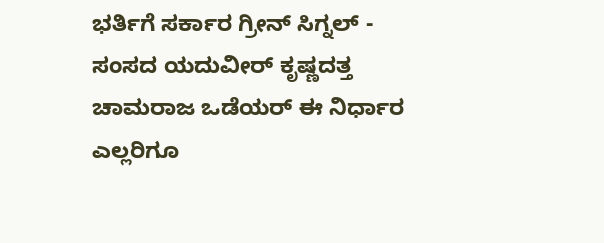ಭರ್ತಿಗೆ ಸರ್ಕಾರ ಗ್ರೀನ್ ಸಿಗ್ನಲ್ -
ಸಂಸದ ಯದುವೀರ್ ಕೃಷ್ಣದತ್ತ ಚಾಮರಾಜ ಒಡೆಯರ್ ಈ ನಿರ್ಧಾರ ಎಲ್ಲರಿಗೂ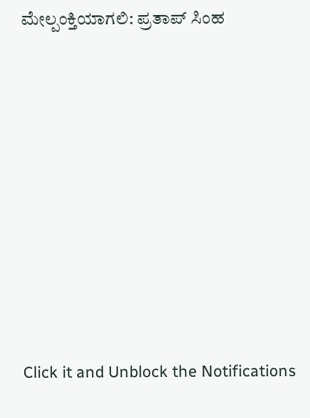ಮೇಲ್ಪಂಕ್ತಿಯಾಗಲಿ: ಪ್ರತಾಪ್ ಸಿಂಹ












Click it and Unblock the Notifications